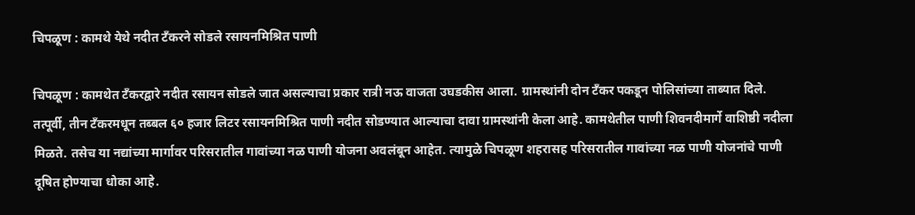चिपळूण : कामथे येथे नदीत टँकरने सोडले रसायनमिश्रित पाणी

चिपळूण : कामथेत टँकरद्वारे नदीत रसायन सोडले जात असल्याचा प्रकार रात्री नऊ वाजता उघडकीस आला. ग्रामस्थांनी दोन टँकर पकडून पोलिसांच्या ताब्यात दिले. तत्पूर्वी, तीन टँकरमधून तब्बल ६० हजार लिटर रसायनमिश्रित पाणी नदीत सोडण्यात आल्याचा दावा ग्रामस्थांनी केला आहे. कामथेतील पाणी शिवनदीमार्गे वाशिष्ठी नदीला मिळते. तसेच या नद्यांच्या मार्गावर परिसरातील गावांच्या नळ पाणी योजना अवलंबून आहेत. त्यामुळे चिपळूण शहरासह परिसरातील गावांच्या नळ पाणी योजनांचे पाणी दूषित होण्याचा धोका आहे.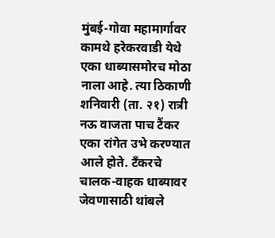मुंबई-गोवा महामार्गावर कामथे हरेकरवाडी येथे एका धाब्यासमोरच मोठा नाला आहे. त्या ठिकाणी शनिवारी (ता. २१) रात्री नऊ वाजता पाच टैंकर एका रांगेत उभे करण्यात आले होते. टँकरचे चालक-वाहक धाब्यावर जेवणासाठी थांबले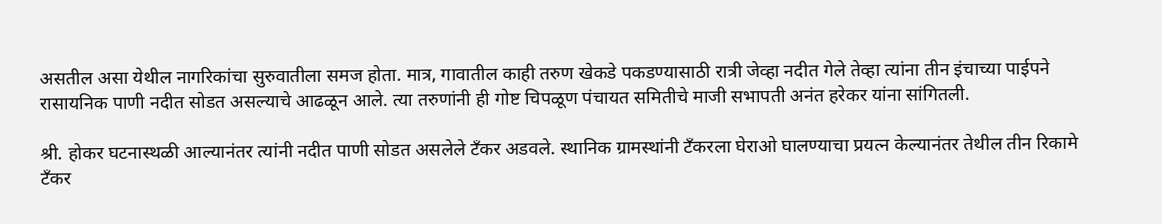असतील असा येथील नागरिकांचा सुरुवातीला समज होता. मात्र, गावातील काही तरुण खेकडे पकडण्यासाठी रात्री जेव्हा नदीत गेले तेव्हा त्यांना तीन इंचाच्या पाईपने रासायनिक पाणी नदीत सोडत असल्याचे आढळून आले. त्या तरुणांनी ही गोष्ट चिपळूण पंचायत समितीचे माजी सभापती अनंत हरेकर यांना सांगितली.

श्री. होकर घटनास्थळी आल्यानंतर त्यांनी नदीत पाणी सोडत असलेले टँकर अडवले. स्थानिक ग्रामस्थांनी टँकरला घेराओ घालण्याचा प्रयत्न केल्यानंतर तेथील तीन रिकामे टँकर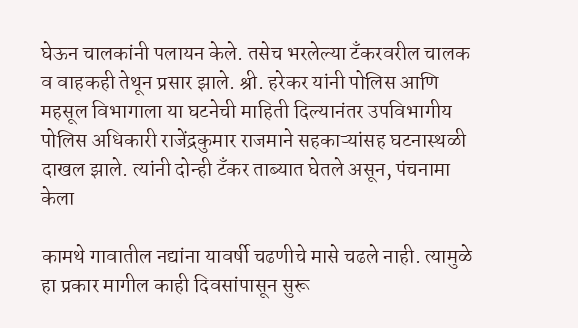घेऊन चालकांनी पलायन केले. तसेच भरलेल्या टँकरवरील चालक व वाहकही तेथून प्रसार झाले. श्री. हरेकर यांनी पोलिस आणि महसूल विभागाला या घटनेची माहिती दिल्यानंतर उपविभागीय पोलिस अधिकारी राजेंद्रकुमार राजमाने सहकाऱ्यांसह घटनास्थळी दाखल झाले. त्यांनी दोन्ही टँकर ताब्यात घेतले असून, पंचनामा केला

कामथे गावातील नद्यांना यावर्षी चढणीचे मासे चढले नाही. त्यामुळे हा प्रकार मागील काही दिवसांपासून सुरू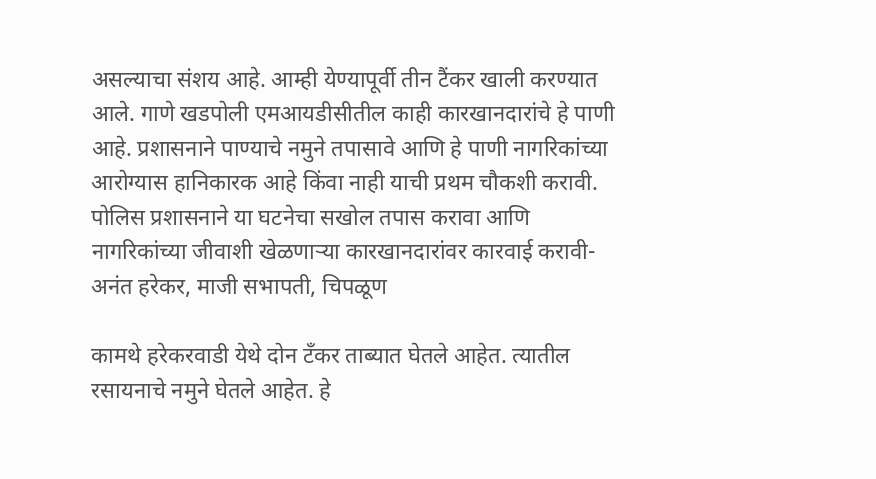असल्याचा संशय आहे. आम्ही येण्यापूर्वी तीन टैंकर खाली करण्यात आले. गाणे खडपोली एमआयडीसीतील काही कारखानदारांचे हे पाणी आहे. प्रशासनाने पाण्याचे नमुने तपासावे आणि हे पाणी नागरिकांच्या आरोग्यास हानिकारक आहे किंवा नाही याची प्रथम चौकशी करावी. पोलिस प्रशासनाने या घटनेचा सखोल तपास करावा आणि नागरिकांच्या जीवाशी खेळणाऱ्या कारखानदारांवर कारवाई करावी-अनंत हरेकर, माजी सभापती, चिपळूण

कामथे हरेकरवाडी येथे दोन टँकर ताब्यात घेतले आहेत. त्यातील रसायनाचे नमुने घेतले आहेत. हे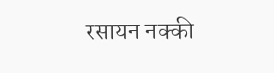रसायन नक्की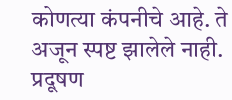कोणत्या कंपनीचे आहे. ते अजून स्पष्ट झालेले नाही. प्रदूषण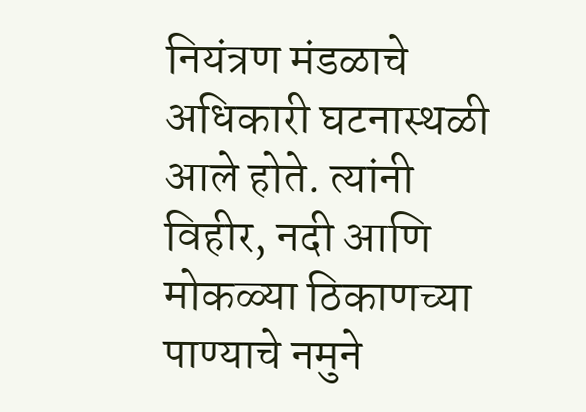नियंत्रण मंडळाचे अधिकारी घटनास्थळी आले होते. त्यांनी विहीर, नदी आणि मोकळ्या ठिकाणच्या पाण्याचे नमुने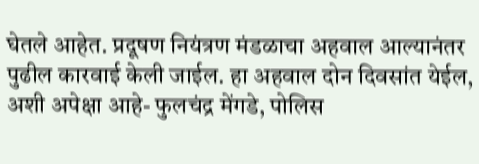घेतले आहेत. प्रदूषण नियंत्रण मंडळाचा अहवाल आल्यानंतर पुढील कारवाई केली जाईल. हा अहवाल दोन दिवसांत येईल, अशी अपेक्षा आहे- फुलचंद्र मेंगडे, पोलिस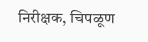निरीक्षक, चिपळूण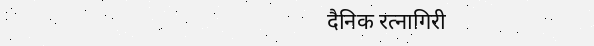दैनिक रत्नागिरी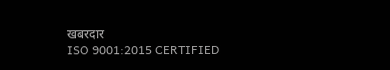खबरदार
ISO 9001:2015 CERTIFIED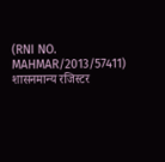(RNI NO. MAHMAR/2013/57411)
शासनमान्य रजिस्टर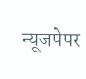न्यूजपेपर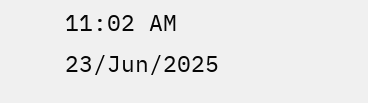11:02 AM 23/Jun/2025